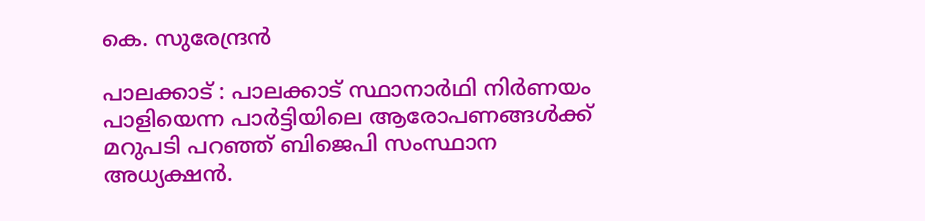കെ. സുരേന്ദ്രൻ

പാലക്കാട് : പാലക്കാട് സ്ഥാനാര്‍ഥി നിര്‍ണയം പാളിയെന്ന പാര്‍ട്ടിയിലെ ആരോപണങ്ങള്‍ക്ക് മറുപടി പറഞ്ഞ് ബിജെപി സംസ്ഥാന അധ്യക്ഷന്‍.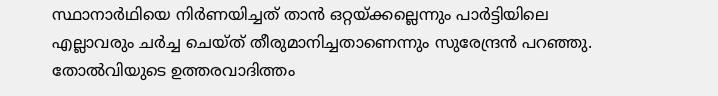സ്ഥാനാര്‍ഥിയെ നിര്‍ണയിച്ചത് താന്‍ ഒറ്റയ്ക്കല്ലെന്നും പാര്‍ട്ടിയിലെ എല്ലാവരും ചര്‍ച്ച ചെയ്ത് തീരുമാനിച്ചതാണെന്നും സുരേന്ദ്രന്‍ പറഞ്ഞു. തോല്‍വിയുടെ ഉത്തരവാദിത്തം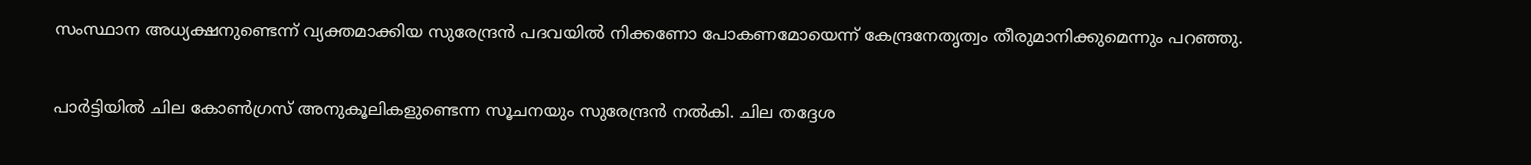സംസ്ഥാന അധ്യക്ഷനുണ്ടെന്ന് വ്യക്തമാക്കിയ സുരേന്ദ്രന്‍ പദവയില്‍ നിക്കണോ പോകണമോയെന്ന് കേന്ദ്രനേതൃത്വം തീരുമാനിക്കുമെന്നും പറഞ്ഞു.

പാര്‍ട്ടിയില്‍ ചില കോണ്‍ഗ്രസ് അനുകൂലികളുണ്ടെന്ന സൂചനയും സുരേന്ദ്രന്‍ നല്‍കി. ചില തദ്ദേശ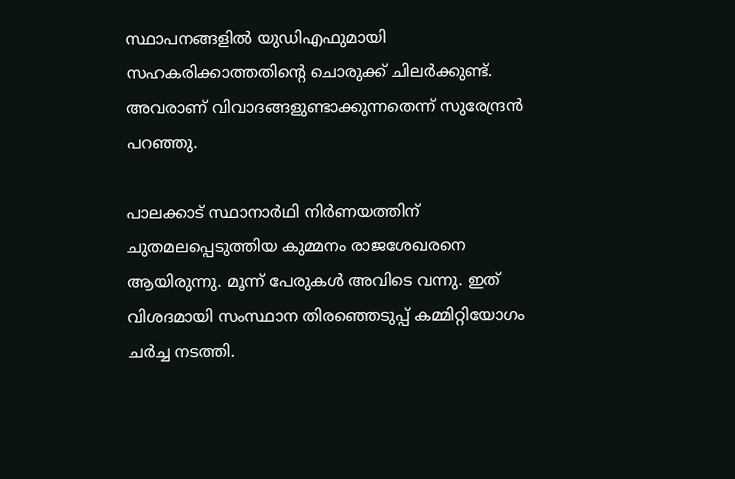സ്ഥാപനങ്ങളില്‍ യുഡിഎഫുമായി സഹകരിക്കാത്തതിന്റെ ചൊരുക്ക് ചിലര്‍ക്കുണ്ട്. അവരാണ് വിവാദങ്ങളുണ്ടാക്കുന്നതെന്ന് സുരേന്ദ്രന്‍ പറഞ്ഞു.

പാലക്കാട് സ്ഥാനാര്‍ഥി നിര്‍ണയത്തിന് ചുതമലപ്പെടുത്തിയ കുമ്മനം രാജശേഖരനെ ആയിരുന്നു. മൂന്ന് പേരുകള്‍ അവിടെ വന്നു. ഇത് വിശദമായി സംസ്ഥാന തിരഞ്ഞെടുപ്പ് കമ്മിറ്റിയോഗം ചര്‍ച്ച നടത്തി.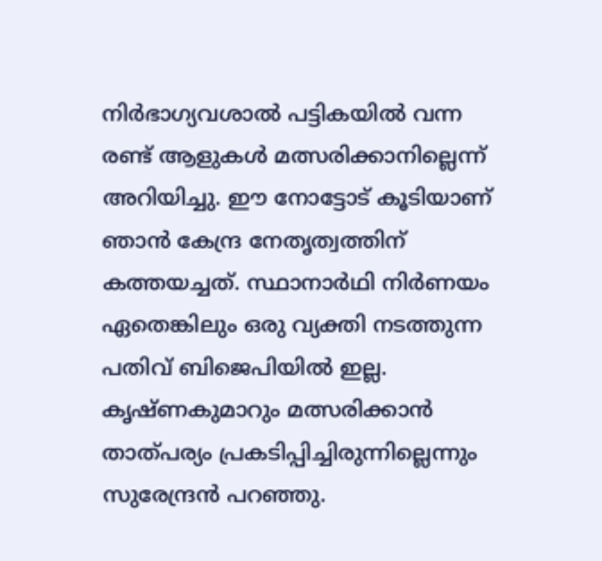നിര്‍ഭാഗ്യവശാല്‍ പട്ടികയില്‍ വന്ന രണ്ട് ആളുകള്‍ മത്സരിക്കാനില്ലെന്ന് അറിയിച്ചു. ഈ നോട്ടോട് കൂടിയാണ് ഞാന്‍ കേന്ദ്ര നേതൃത്വത്തിന് കത്തയച്ചത്. സ്ഥാനാര്‍ഥി നിര്‍ണയം ഏതെങ്കിലും ഒരു വ്യക്തി നടത്തുന്ന പതിവ് ബിജെപിയില്‍ ഇല്ല. കൃഷ്ണകുമാറും മത്സരിക്കാന്‍ താത്പര്യം പ്രകടിപ്പിച്ചിരുന്നില്ലെന്നും സുരേന്ദ്രന്‍ പറഞ്ഞു.